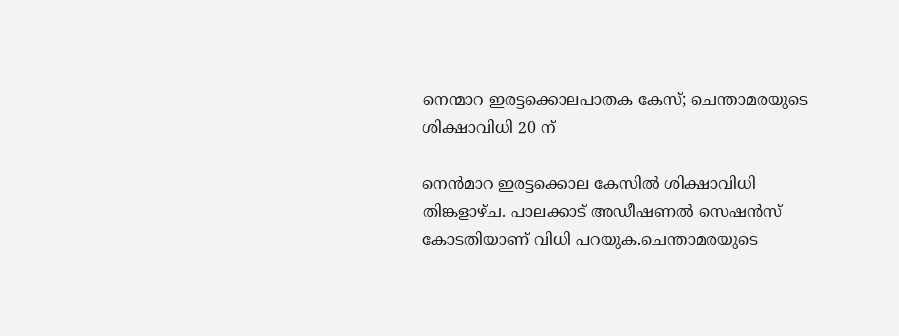നെന്മാറ ഇരട്ടക്കൊലപാതക കേസ്; ചെന്താമരയുടെ ശിക്ഷാവിധി 20 ന്

നെൻമാറ ഇരട്ടക്കൊല കേസില്‍ ശിക്ഷാവിധി തിങ്കളാഴ്ച. പാലക്കാട് അഡീഷണല്‍ സെഷൻസ് കോടതിയാണ് വിധി പറയുക.ചെന്താമരയുടെ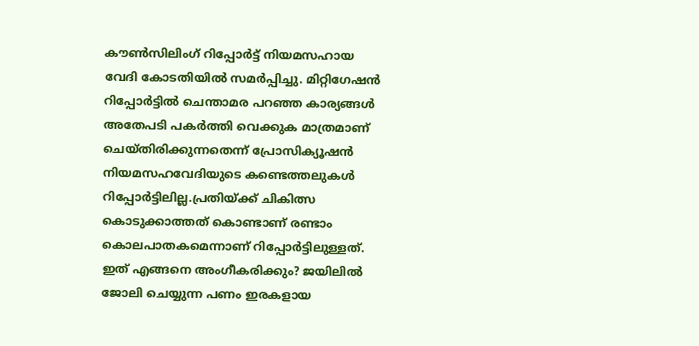കൗണ്‍സിലിംഗ് റിപ്പോർട്ട് നിയമസഹായ വേദി കോടതിയില്‍ സമർപ്പിച്ചു. മിറ്റിഗേഷൻ റിപ്പോർട്ടില്‍ ചെന്താമര പറഞ്ഞ കാര്യങ്ങള്‍ അതേപടി പകർത്തി വെക്കുക മാത്രമാണ് ചെയ്തിരിക്കുന്നതെന്ന് പ്രോസിക്യൂഷൻ നിയമസഹവേദിയുടെ കണ്ടെത്തലുകള്‍ റിപ്പോർട്ടിലില്ല.പ്രതിയ്ക്ക് ചികിത്സ കൊടുക്കാത്തത് കൊണ്ടാണ് രണ്ടാം കൊലപാതകമെന്നാണ് റിപ്പോർട്ടിലുള്ളത്. ഇത് എങ്ങനെ അംഗീകരിക്കും? ജയിലില്‍ ജോലി ചെയ്യുന്ന പണം ഇരകളായ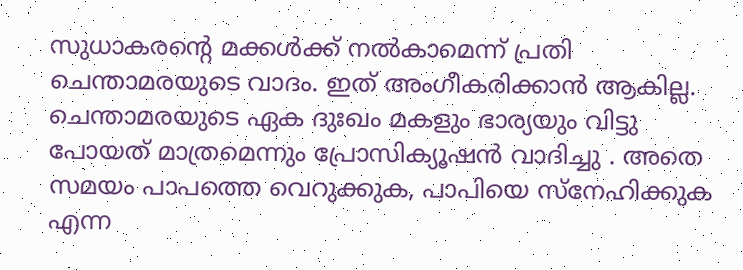സുധാകരൻ്റെ മക്കള്‍ക്ക് നല്‍കാമെന്ന് പ്രതി ചെന്താമരയുടെ വാദം. ഇത് അംഗീകരിക്കാൻ ആകില്ല. ചെന്താമരയുടെ ഏക ദുഃഖം മകളും ഭാര്യയും വിട്ടു പോയത് മാത്രമെന്നും പ്രോസിക്യൂഷൻ വാദിച്ചു . അതെ സമയം പാപത്തെ വെറുക്കുക, പാപിയെ സ്‌നേഹിക്കുക എന്ന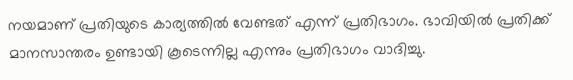നയമാണ് പ്രതിയുടെ കാര്യത്തില്‍ വേണ്ടത് എന്ന് പ്രതിഭാഗം. ഭാവിയില്‍ പ്രതിക്ക് മാനസാന്തരം ഉണ്ടായി കൂടെന്നില്ല എന്നും പ്രതിഭാഗം വാദിച്ചു.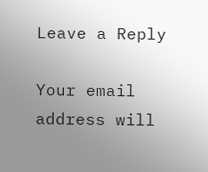Leave a Reply

Your email address will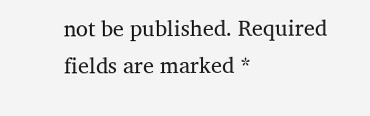not be published. Required fields are marked *